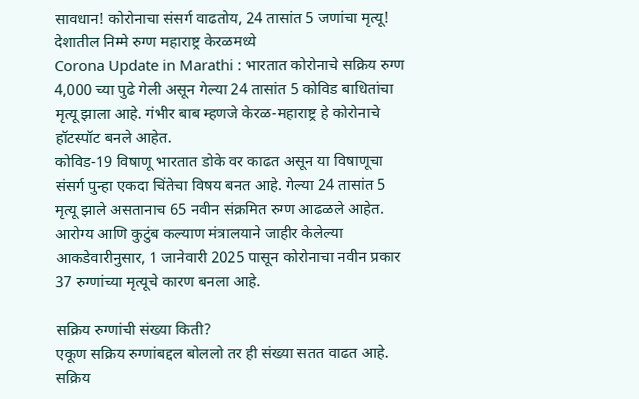सावधान! कोरोनाचा संसर्ग वाढतोय, 24 तासांत 5 जणांचा मृत्यू! देशातील निम्मे रुग्ण महाराष्ट्र केरळमध्ये
Corona Update in Marathi : भारतात कोरोनाचे सक्रिय रुग्ण 4,000 च्या पुढे गेली असून गेल्या 24 तासांत 5 कोविड बाधितांचा मृत्यू झाला आहे. गंभीर बाब म्हणजे केरळ-महाराष्ट्र हे कोरोनाचे हॉटस्पॉट बनले आहेत.
कोविड-19 विषाणू भारतात डोके वर काढत असून या विषाणूचा संसर्ग पुन्हा एकदा चिंतेचा विषय बनत आहे. गेल्या 24 तासांत 5 मृत्यू झाले असतानाच 65 नवीन संक्रमित रुग्ण आढळले आहेत. आरोग्य आणि कुटुंब कल्याण मंत्रालयाने जाहीर केलेल्या आकडेवारीनुसार, 1 जानेवारी 2025 पासून कोरोनाचा नवीन प्रकार 37 रुग्णांच्या मृत्यूचे कारण बनला आहे.

सक्रिय रुग्णांची संख्या किती?
एकूण सक्रिय रुग्णांबद्दल बोललो तर ही संख्या सतत वाढत आहे. सक्रिय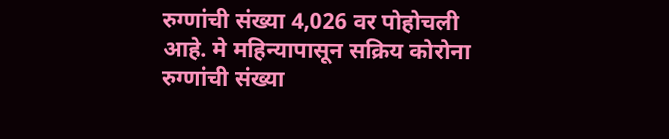रुग्णांची संख्या 4,026 वर पोहोचली आहे. मे महिन्यापासून सक्रिय कोरोना रुग्णांची संख्या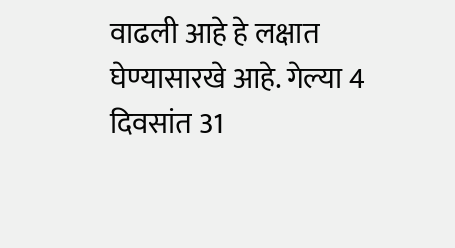वाढली आहे हे लक्षात घेण्यासारखे आहे. गेल्या 4 दिवसांत 31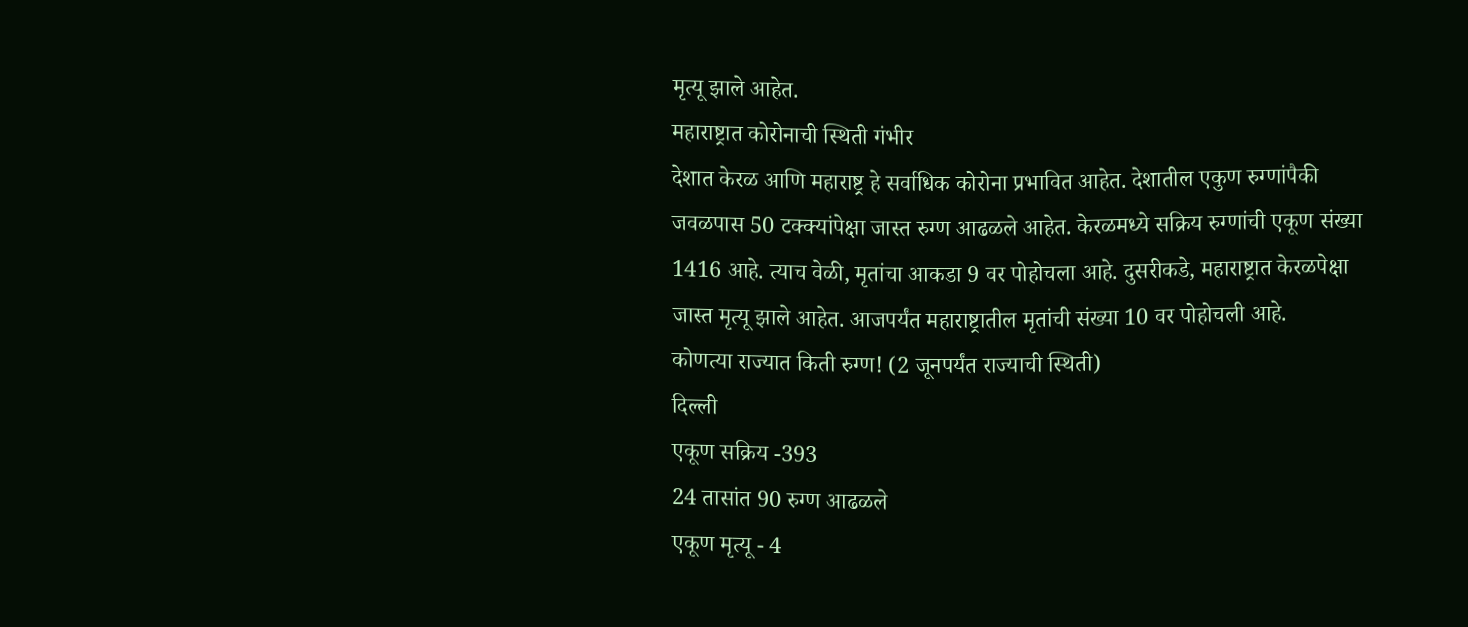मृत्यू झाले आहेत.
महाराष्ट्रात कोरोनाची स्थिती गंभीर
देशात केरळ आणि महाराष्ट्र हे सर्वाधिक कोरोना प्रभावित आहेत. देशातील एकुण रुग्णांपैकी जवळपास 50 टक्क्यांपेक्षा जास्त रुग्ण आढळले आहेत. केरळमध्ये सक्रिय रुग्णांची एकूण संख्या 1416 आहे. त्याच वेळी, मृतांचा आकडा 9 वर पोहोचला आहे. दुसरीकडे, महाराष्ट्रात केरळपेक्षा जास्त मृत्यू झाले आहेत. आजपर्यंत महाराष्ट्रातील मृतांची संख्या 10 वर पोहोचली आहे.
कोणत्या राज्यात किती रुग्ण! (2 जूनपर्यंत राज्याची स्थिती)
दिल्ली
एकूण सक्रिय -393
24 तासांत 90 रुग्ण आढळले
एकूण मृत्यू - 4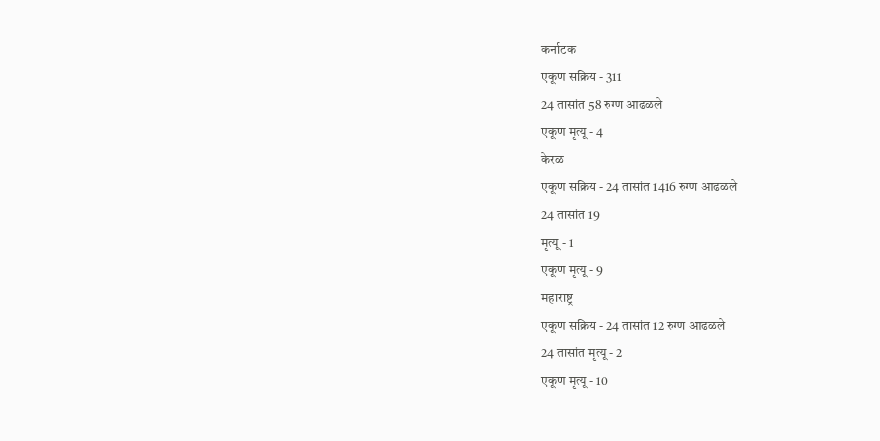कर्नाटक
एकूण सक्रिय - 311
24 तासांत 58 रुग्ण आढळले
एकूण मृत्यू - 4
केरळ
एकूण सक्रिय - 24 तासांत 1416 रुग्ण आढळले
24 तासांत 19
मृत्यू - 1
एकूण मृत्यू - 9
महाराष्ट्र
एकूण सक्रिय - 24 तासांत 12 रुग्ण आढळले
24 तासांत मृत्यू - 2
एकूण मृत्यू - 10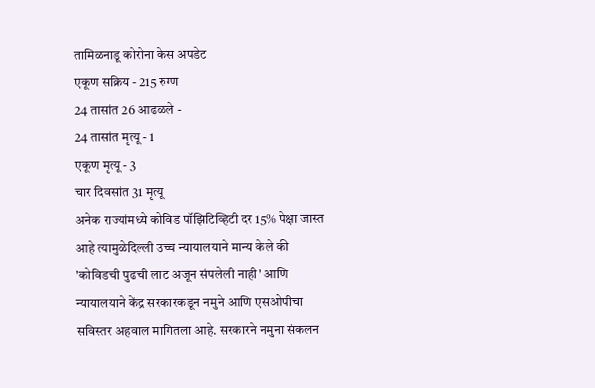तामिळनाडू कोरोना केस अपडेट
एकूण सक्रिय - 215 रुग्ण
24 तासांत 26 आढळले -
24 तासांत मृत्यू - 1
एकूण मृत्यू - 3
चार दिवसांत 31 मृत्यू
अनेक राज्यांमध्ये कोविड पॉझिटिव्हिटी दर 15% पेक्षा जास्त आहे त्यामुळेदिल्ली उच्च न्यायालयाने मान्य केले की 'कोविडची पुढची लाट अजून संपलेली नाही' आणि न्यायालयाने केंद्र सरकारकडून नमुने आणि एसओपीचा सविस्तर अहवाल मागितला आहे. सरकारने नमुना संकलन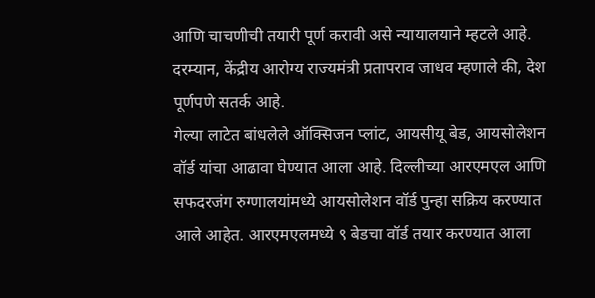आणि चाचणीची तयारी पूर्ण करावी असे न्यायालयाने म्हटले आहे. दरम्यान, केंद्रीय आरोग्य राज्यमंत्री प्रतापराव जाधव म्हणाले की, देश पूर्णपणे सतर्क आहे.
गेल्या लाटेत बांधलेले ऑक्सिजन प्लांट, आयसीयू बेड, आयसोलेशन वॉर्ड यांचा आढावा घेण्यात आला आहे. दिल्लीच्या आरएमएल आणि सफदरजंग रुग्णालयांमध्ये आयसोलेशन वॉर्ड पुन्हा सक्रिय करण्यात आले आहेत. आरएमएलमध्ये ९ बेडचा वॉर्ड तयार करण्यात आला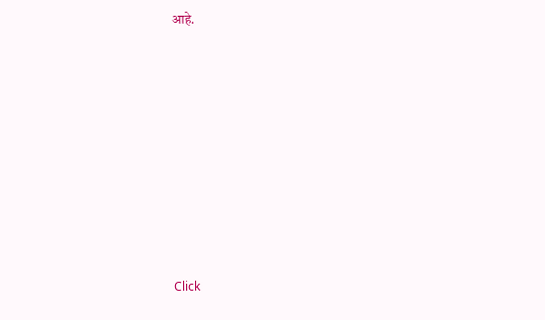आहे.












Click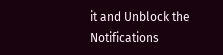it and Unblock the Notifications